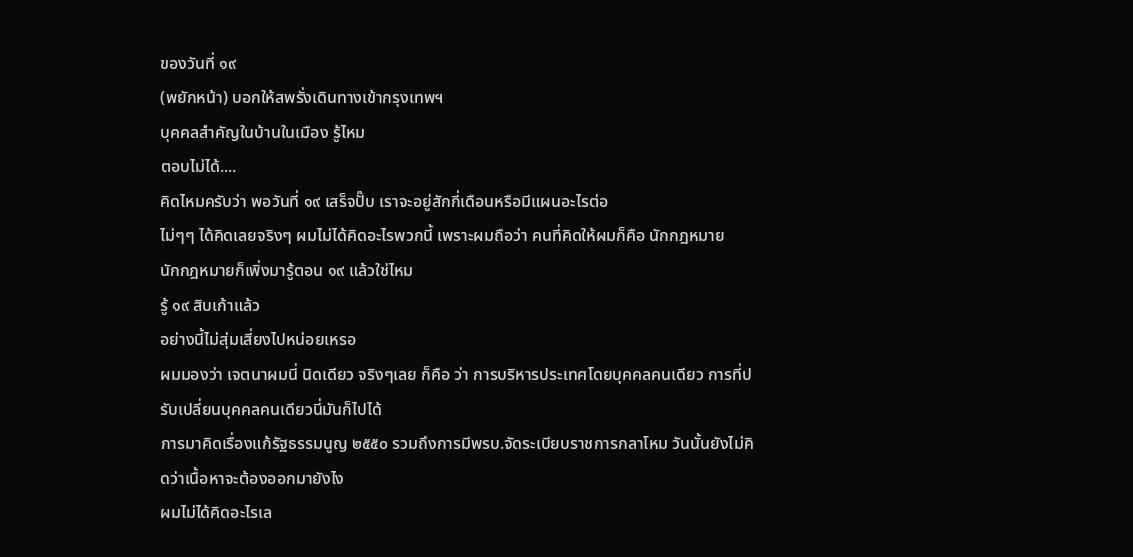ของวันที่ ๑๙
(พยักหน้า) บอกให้สพรั่งเดินทางเข้ากรุงเทพฯ
บุคคลสำคัญในบ้านในเมือง รู้ไหม
ตอบไม่ได้....
คิดไหมครับว่า พอวันที่ ๑๙ เสร็จปั๊บ เราจะอยู่สักกี่เดือนหรือมีแผนอะไรต่อ
ไม่ๆๆ ได้คิดเลยจริงๆ ผมไม่ได้คิดอะไรพวกนี้ เพราะผมถือว่า คนที่คิดให้ผมก็คือ นักกฎหมาย
นักกฎหมายก็เพิ่งมารู้ตอน ๑๙ แล้วใช่ไหม
รู้ ๑๙ สิบเก้าแล้ว
อย่างนี้ไม่สุ่มเสี่ยงไปหน่อยเหรอ
ผมมองว่า เจตนาผมนี่ นิดเดียว จริงๆเลย ก็คือ ว่า การบริหารประเทศโดยบุคคลคนเดียว การที่ปรับเปลี่ยนบุคคลคนเดียวนี่มันก็ไปได้
การมาคิดเรื่องแก้รัฐธรรมนูญ ๒๕๕๐ รวมถึงการมีพรบ.จัดระเบียบราชการกลาโหม วันนั้นยังไม่คิดว่าเนื้อหาจะต้องออกมายังไง
ผมไม่ได้คิดอะไรเล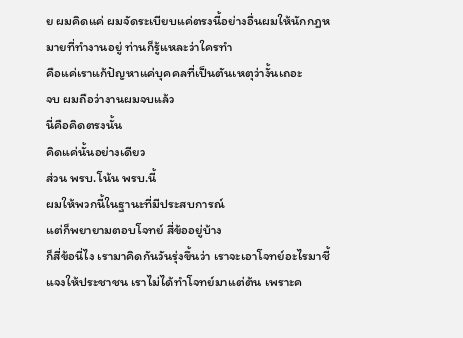ย ผมคิดแค่ ผมจัดระเบียบแค่ตรงนี้อย่างอื่นผมให้นักกฎหมายที่ทำงานอยู่ ท่านก็รู้แหละว่าใครทำ
คือแค่เราแก้ปัญหาแค่บุคคลที่เป็นตันเหตุว่างั้นเถอะ
จบ ผมถือว่างานผมจบแล้ว
นี่คือคิดตรงนั้น
คิดแค่นั้นอย่างเดียว
ส่วน พรบ.โน้น พรบ.นี้
ผมให้พวกนี้ในฐานะที่มีประสบการณ์
แต่ก็พยายามตอบโจทย์ สี่ข้ออยู่บ้าง
ก็สี่ข้อนี่ไง เรามาคิดกันวันรุ่งขึ้นว่า เราจะเอาโจทย์อะไรมาชี้แจงให้ประชาชน เราไม่ได้ทำโจทย์มาแต่ต้น เพราะค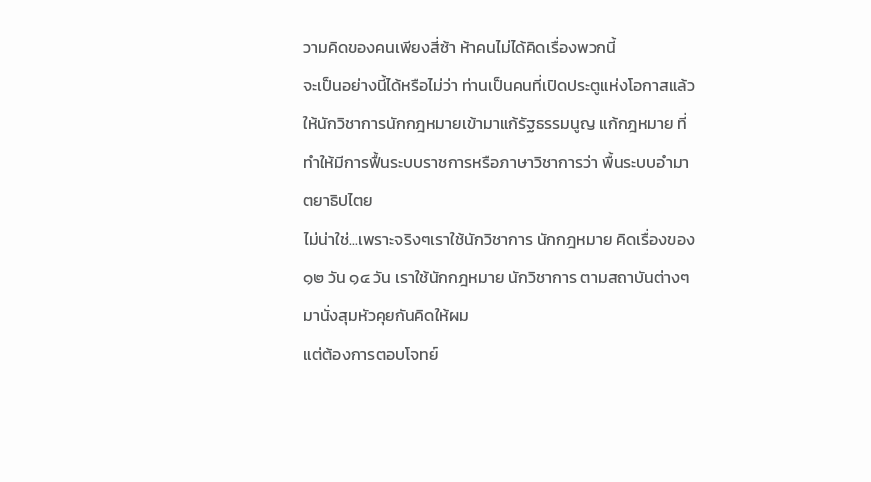วามคิดของคนเพียงสี่ซ้า ห้าคนไม่ได้คิดเรื่องพวกนี้
จะเป็นอย่างนี้ได้หรือไม่ว่า ท่านเป็นคนที่เปิดประตูแห่งโอกาสแล้วให้นักวิชาการนักกฎหมายเข้ามาแก้รัฐธรรมนูญ แก้กฎหมาย ที่ทำให้มีการฟื้นระบบราชการหรือภาษาวิชาการว่า พื้นระบบอำมาตยาธิปไตย
ไม่น่าใช่...เพราะจริงๆเราใช้นักวิชาการ นักกฎหมาย คิดเรื่องของ ๑๒ วัน ๑๔ วัน เราใช้นักกฎหมาย นักวิชาการ ตามสถาบันต่างๆมานั่งสุมหัวคุยกันคิดให้ผม
แต่ต้องการตอบโจทย์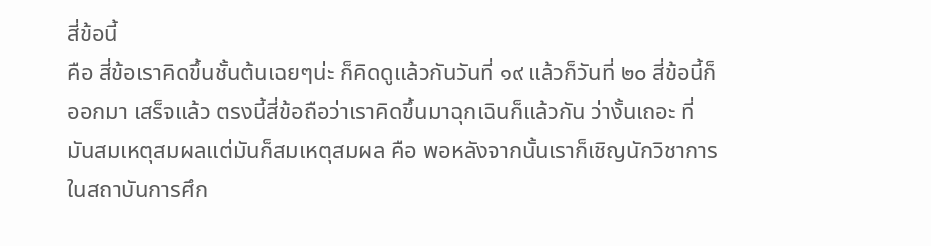สี่ข้อนี้
คือ สี่ข้อเราคิดขึ้นชั้นต้นเฉยๆน่ะ ก็คิดดูแล้วกันวันที่ ๑๙ แล้วก็วันที่ ๒๐ สี่ข้อนี้ก็ออกมา เสร็จแล้ว ตรงนี้สี่ข้อถือว่าเราคิดขึ้นมาฉุกเฉินก็แล้วกัน ว่างั้นเถอะ ที่มันสมเหตุสมผลแต่มันก็สมเหตุสมผล คือ พอหลังจากนั้นเราก็เชิญนักวิชาการในสถาบันการศึก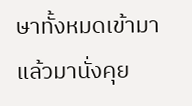ษาทั้งหมดเข้ามาแล้วมานั่งคุย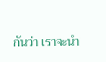กันว่า เราจะนำ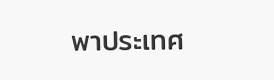พาประเทศ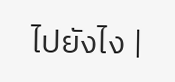ไปยังไง |